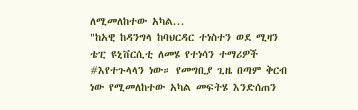ለሚመለከተው አካል...
"ከአዊ ከዳንግላ ከባህርዳር ተነስተን ወደ ሚዛን ቴፒ ዩኒቨርሲቲ ለመሄ የተነሳን ተማሪዎች #እየተጉላላን ነው። የመግቢያ ጊዜ በጣም ቅርብ ነው የሚመለከተው አካል መፍትሄ እንድሰጠን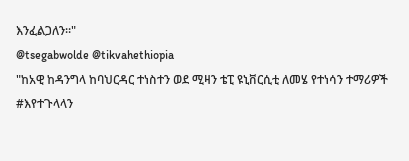እንፈልጋለን።"
@tsegabwolde @tikvahethiopia
"ከአዊ ከዳንግላ ከባህርዳር ተነስተን ወደ ሚዛን ቴፒ ዩኒቨርሲቲ ለመሄ የተነሳን ተማሪዎች #እየተጉላላን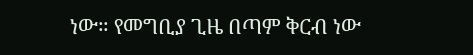ነው። የመግቢያ ጊዜ በጣም ቅርብ ነው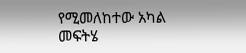የሚመለከተው አካል መፍትሄ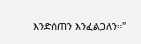እንድሰጠን እንፈልጋለን።"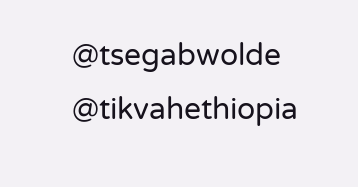@tsegabwolde @tikvahethiopia